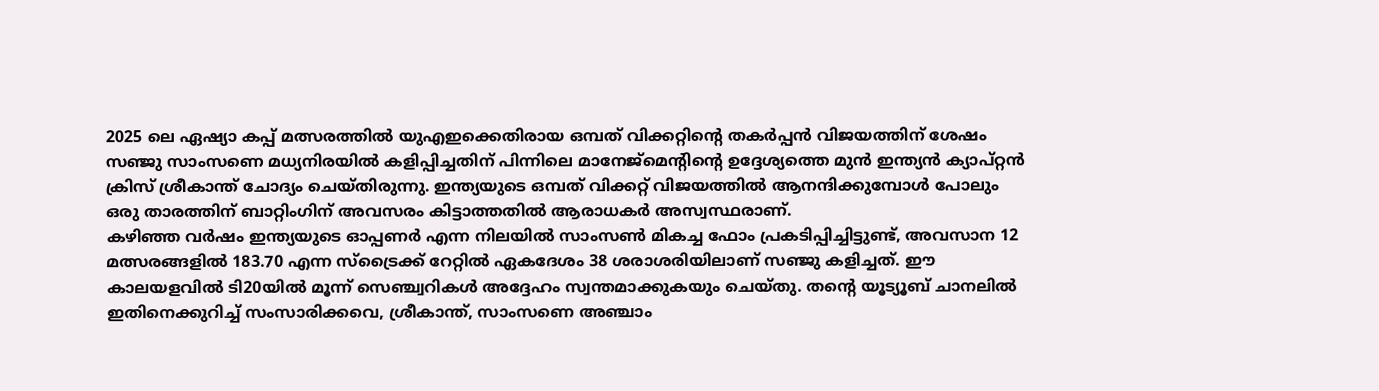2025 ലെ ഏഷ്യാ കപ്പ് മത്സരത്തിൽ യുഎഇക്കെതിരായ ഒമ്പത് വിക്കറ്റിന്റെ തകർപ്പൻ വിജയത്തിന് ശേഷം സഞ്ജു സാംസണെ മധ്യനിരയിൽ കളിപ്പിച്ചതിന് പിന്നിലെ മാനേജ്മെന്റിന്റെ ഉദ്ദേശ്യത്തെ മുൻ ഇന്ത്യൻ ക്യാപ്റ്റൻ ക്രിസ് ശ്രീകാന്ത് ചോദ്യം ചെയ്തിരുന്നു. ഇന്ത്യയുടെ ഒമ്പത് വിക്കറ്റ് വിജയത്തിൽ ആനന്ദിക്കുമ്പോൾ പോലും ഒരു താരത്തിന് ബാറ്റിംഗിന് അവസരം കിട്ടാത്തതിൽ ആരാധകർ അസ്വസ്ഥരാണ്.
കഴിഞ്ഞ വർഷം ഇന്ത്യയുടെ ഓപ്പണർ എന്ന നിലയിൽ സാംസൺ മികച്ച ഫോം പ്രകടിപ്പിച്ചിട്ടുണ്ട്, അവസാന 12 മത്സരങ്ങളിൽ 183.70 എന്ന സ്ട്രൈക്ക് റേറ്റിൽ ഏകദേശം 38 ശരാശരിയിലാണ് സഞ്ജു കളിച്ചത്. ഈ കാലയളവിൽ ടി20യിൽ മൂന്ന് സെഞ്ച്വറികൾ അദ്ദേഹം സ്വന്തമാക്കുകയും ചെയ്തു. തന്റെ യൂട്യൂബ് ചാനലിൽ ഇതിനെക്കുറിച്ച് സംസാരിക്കവെ, ശ്രീകാന്ത്, സാംസണെ അഞ്ചാം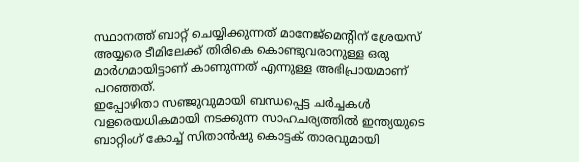സ്ഥാനത്ത് ബാറ്റ് ചെയ്യിക്കുന്നത് മാനേജ്മെന്റിന് ശ്രേയസ് അയ്യരെ ടീമിലേക്ക് തിരികെ കൊണ്ടുവരാനുള്ള ഒരു മാർഗമായിട്ടാണ് കാണുന്നത് എന്നുള്ള അഭിപ്രായമാണ് പറഞ്ഞത്.
ഇപ്പോഴിതാ സഞ്ജുവുമായി ബന്ധപ്പെട്ട ചർച്ചകൾ വളരെയധികമായി നടക്കുന്ന സാഹചര്യത്തിൽ ഇന്ത്യയുടെ ബാറ്റിംഗ് കോച്ച് സിതാൻഷു കൊട്ടക് താരവുമായി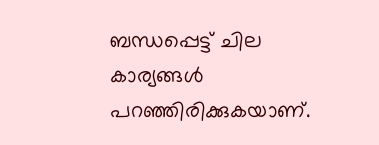ബന്ധപ്പെട്ട് ചില കാര്യങ്ങൾ പറഞ്ഞിരിക്കുകയാണ്.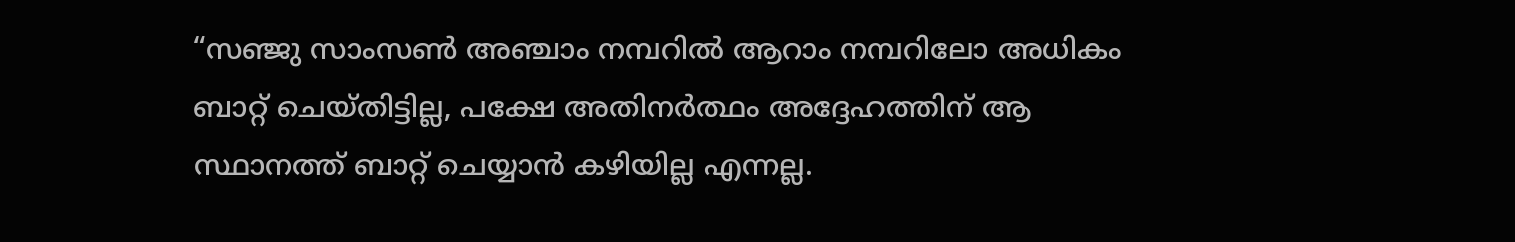“സഞ്ജു സാംസൺ അഞ്ചാം നമ്പറിൽ ആറാം നമ്പറിലോ അധികം ബാറ്റ് ചെയ്തിട്ടില്ല, പക്ഷേ അതിനർത്ഥം അദ്ദേഹത്തിന് ആ സ്ഥാനത്ത് ബാറ്റ് ചെയ്യാൻ കഴിയില്ല എന്നല്ല.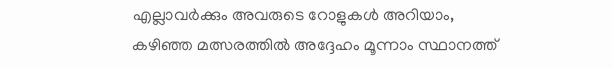എല്ലാവർക്കും അവരുടെ റോളുകൾ അറിയാം, കഴിഞ്ഞ മത്സരത്തിൽ അദ്ദേഹം മൂന്നാം സ്ഥാനത്ത്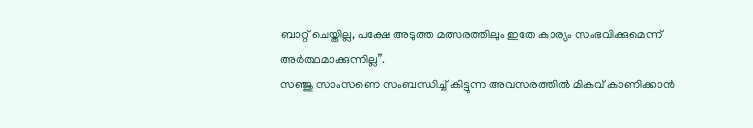ബാറ്റ് ചെയ്തില്ല, പക്ഷേ അടുത്ത മത്സരത്തിലും ഇതേ കാര്യം സംഭവിക്കുമെന്ന് അർത്ഥമാക്കുന്നില്ല”.
സഞ്ജു സാംസണെ സംബന്ധിച്ച് കിട്ടുന്ന അവസരത്തിൽ മികവ് കാണിക്കാൻ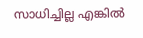സാധിച്ചില്ല എങ്കിൽ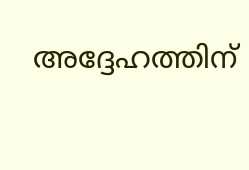അദ്ദേഹത്തിന്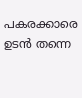പകരക്കാരെ ഉടൻ തന്നെ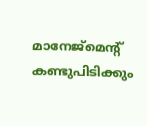മാനേജ്മെന്റ് കണ്ടുപിടിക്കും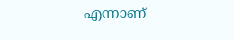എന്നാണ്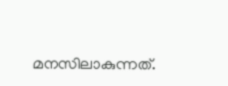മനസിലാകുന്നത്.